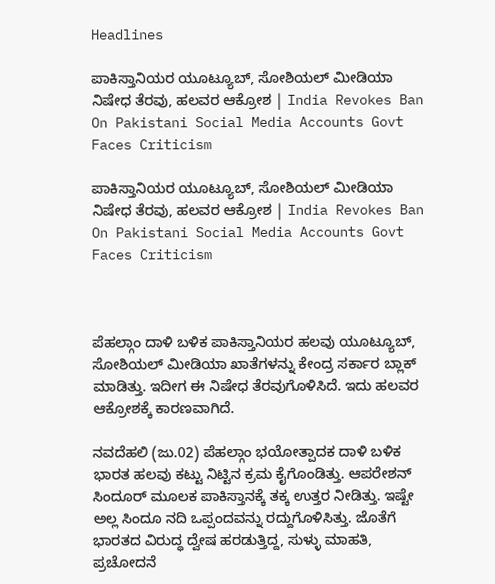Headlines

ಪಾಕಿಸ್ತಾನಿಯರ ಯೂಟ್ಯೂಬ್, ಸೋಶಿಯಲ್ ಮೀಡಿಯಾ ನಿಷೇಧ ತೆರವು, ಹಲವರ ಆಕ್ರೋಶ | India Revokes Ban On Pakistani Social Media Accounts Govt Faces Criticism

ಪಾಕಿಸ್ತಾನಿಯರ ಯೂಟ್ಯೂಬ್, ಸೋಶಿಯಲ್ ಮೀಡಿಯಾ ನಿಷೇಧ ತೆರವು, ಹಲವರ ಆಕ್ರೋಶ | India Revokes Ban On Pakistani Social Media Accounts Govt Faces Criticism



ಪೆಹಲ್ಗಾಂ ದಾಳಿ ಬಳಿಕ ಪಾಕಿಸ್ತಾನಿಯರ ಹಲವು ಯೂಟ್ಯೂಬ್, ಸೋಶಿಯಲ್ ಮೀಡಿಯಾ ಖಾತೆಗಳನ್ನು ಕೇಂದ್ರ ಸರ್ಕಾರ ಬ್ಲಾಕ್ ಮಾಡಿತ್ತು. ಇದೀಗ ಈ ನಿಷೇಧ ತೆರವುಗೊಳಿಸಿದೆ. ಇದು ಹಲವರ ಆಕ್ರೋಶಕ್ಕೆ ಕಾರಣವಾಗಿದೆ.

ನವದೆಹಲಿ (ಜು.02) ಪೆಹಲ್ಗಾಂ ಭಯೋತ್ಪಾದಕ ದಾಳಿ ಬಳಿಕ ಭಾರತ ಹಲವು ಕಟ್ಟು ನಿಟ್ಟಿನ ಕ್ರಮ ಕೈಗೊಂಡಿತ್ತು. ಆಪರೇಶನ್ ಸಿಂದೂರ್ ಮೂಲಕ ಪಾಕಿಸ್ತಾನಕ್ಕೆ ತಕ್ಕ ಉತ್ತರ ನೀಡಿತ್ತು. ಇಷ್ಟೇ ಅಲ್ಲ ಸಿಂದೂ ನದಿ ಒಪ್ಪಂದವನ್ನು ರದ್ದುಗೊಳಿಸಿತ್ತು. ಜೊತೆಗೆ ಭಾರತದ ವಿರುದ್ಧ ದ್ವೇಷ ಹರಡುತ್ತಿದ್ದ, ಸುಳ್ಳು ಮಾಹತಿ, ಪ್ರಚೋದನೆ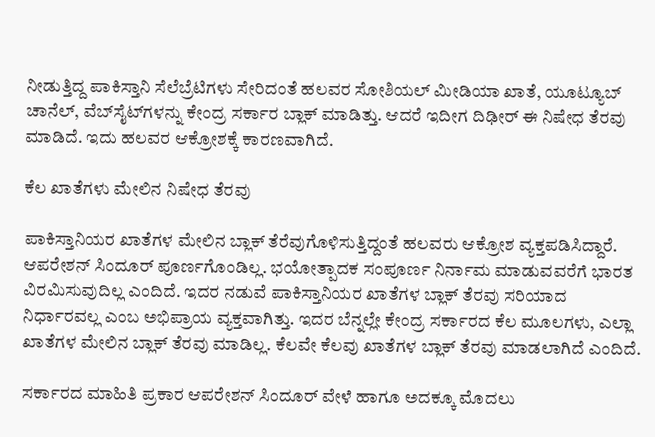ನೀಡುತ್ತಿದ್ದ ಪಾಕಿಸ್ತಾನಿ ಸೆಲೆಬ್ರೆಟಿಗಳು ಸೇರಿದಂತೆ ಹಲವರ ಸೋಶಿಯಲ್ ಮೀಡಿಯಾ ಖಾತೆ, ಯೂಟ್ಯೂಬ್ ಚಾನೆಲ್, ವೆಬ್‌ಸೈಟ್‌ಗಳನ್ನು ಕೇಂದ್ರ ಸರ್ಕಾರ ಬ್ಲಾಕ್ ಮಾಡಿತ್ತು. ಆದರೆ ಇದೀಗ ದಿಢೀರ್ ಈ ನಿಷೇಧ ತೆರವು ಮಾಡಿದೆ. ಇದು ಹಲವರ ಆಕ್ರೋಶಕ್ಕೆ ಕಾರಣವಾಗಿದೆ.

ಕೆಲ ಖಾತೆಗಳು ಮೇಲಿನ ನಿಷೇಧ ತೆರವು

ಪಾಕಿಸ್ತಾನಿಯರ ಖಾತೆಗಳ ಮೇಲಿನ ಬ್ಲಾಕ್ ತೆರೆವುಗೊಳಿಸುತ್ತಿದ್ದಂತೆ ಹಲವರು ಆಕ್ರೋಶ ವ್ಯಕ್ತಪಡಿಸಿದ್ದಾರೆ. ಆಪರೇಶನ್ ಸಿಂದೂರ್ ಪೂರ್ಣಗೊಂಡಿಲ್ಲ. ಭಯೋತ್ಪಾದಕ ಸಂಪೂರ್ಣ ನಿರ್ನಾಮ ಮಾಡುವವರೆಗೆ ಭಾರತ ವಿರಮಿಸುವುದಿಲ್ಲ ಎಂದಿದೆ. ಇದರ ನಡುವೆ ಪಾಕಿಸ್ತಾನಿಯರ ಖಾತೆಗಳ ಬ್ಲಾಕ್ ತೆರವು ಸರಿಯಾದ ನಿರ್ಧಾರವಲ್ಲ ಎಂಬ ಅಭಿಪ್ರಾಯ ವ್ಯಕ್ತವಾಗಿತ್ತು. ಇದರ ಬೆನ್ನಲ್ಲೇ ಕೇಂದ್ರ ಸರ್ಕಾರದ ಕೆಲ ಮೂಲಗಳು, ಎಲ್ಲಾ ಖಾತೆಗಳ ಮೇಲಿನ ಬ್ಲಾಕ್ ತೆರವು ಮಾಡಿಲ್ಲ. ಕೆಲವೇ ಕೆಲವು ಖಾತೆಗಳ ಬ್ಲಾಕ್ ತೆರವು ಮಾಡಲಾಗಿದೆ ಎಂದಿದೆ.

ಸರ್ಕಾರದ ಮಾಹಿತಿ ಪ್ರಕಾರ ಆಪರೇಶನ್ ಸಿಂದೂರ್ ವೇಳೆ ಹಾಗೂ ಅದಕ್ಕೂ ಮೊದಲು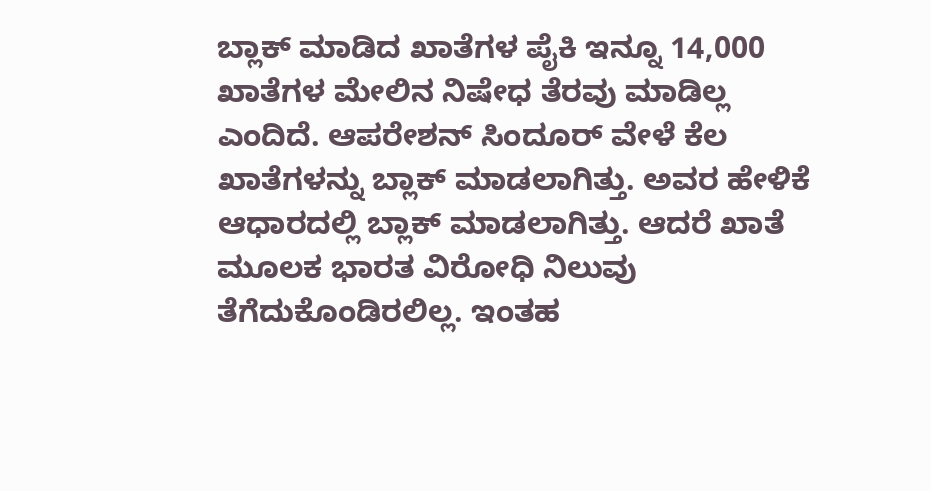ಬ್ಲಾಕ್ ಮಾಡಿದ ಖಾತೆಗಳ ಪೈಕಿ ಇನ್ನೂ 14,000 ಖಾತೆಗಳ ಮೇಲಿನ ನಿಷೇಧ ತೆರವು ಮಾಡಿಲ್ಲ ಎಂದಿದೆ. ಆಪರೇಶನ್ ಸಿಂದೂರ್ ವೇಳೆ ಕೆಲ ಖಾತೆಗಳನ್ನು ಬ್ಲಾಕ್ ಮಾಡಲಾಗಿತ್ತು. ಅವರ ಹೇಳಿಕೆ ಆಧಾರದಲ್ಲಿ ಬ್ಲಾಕ್ ಮಾಡಲಾಗಿತ್ತು. ಆದರೆ ಖಾತೆ ಮೂಲಕ ಭಾರತ ವಿರೋಧಿ ನಿಲುವು ತೆಗೆದುಕೊಂಡಿರಲಿಲ್ಲ. ಇಂತಹ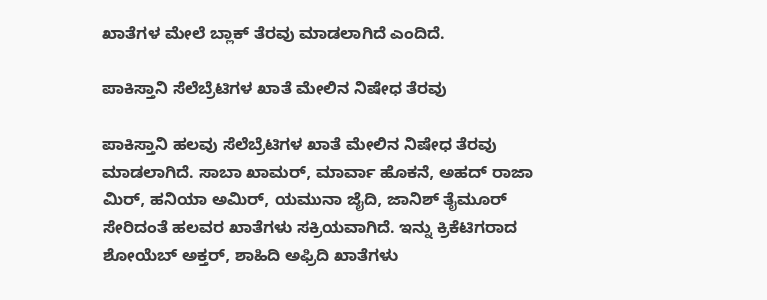ಖಾತೆಗಳ ಮೇಲೆ ಬ್ಲಾಕ್ ತೆರವು ಮಾಡಲಾಗಿದೆ ಎಂದಿದೆ.

ಪಾಕಿಸ್ತಾನಿ ಸೆಲೆಬ್ರೆಟಿಗಳ ಖಾತೆ ಮೇಲಿನ ನಿಷೇಧ ತೆರವು

ಪಾಕಿಸ್ತಾನಿ ಹಲವು ಸೆಲೆಬ್ರೆಟಿಗಳ ಖಾತೆ ಮೇಲಿನ ನಿಷೇಧ ತೆರವು ಮಾಡಲಾಗಿದೆ. ಸಾಬಾ ಖಾಮರ್, ಮಾರ್ವಾ ಹೊಕನೆ, ಅಹದ್ ರಾಜಾ ಮಿರ್, ಹನಿಯಾ ಅಮಿರ್, ಯಮುನಾ ಜೈದಿ, ಜಾನಿಶ್ ತೈಮೂರ್ ಸೇರಿದಂತೆ ಹಲವರ ಖಾತೆಗಳು ಸಕ್ರಿಯವಾಗಿದೆ. ಇನ್ನು ಕ್ರಿಕೆಟಿಗರಾದ ಶೋಯೆಬ್ ಅಕ್ತರ್, ಶಾಹಿದಿ ಅಫ್ರಿದಿ ಖಾತೆಗಳು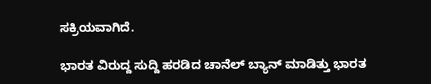ಸಕ್ರಿಯವಾಗಿದೆ.

ಭಾರತ ವಿರುದ್ದ ಸುದ್ದಿ ಹರಡಿದ ಚಾನೆಲ್ ಬ್ಯಾನ್ ಮಾಡಿತ್ತು ಭಾರತ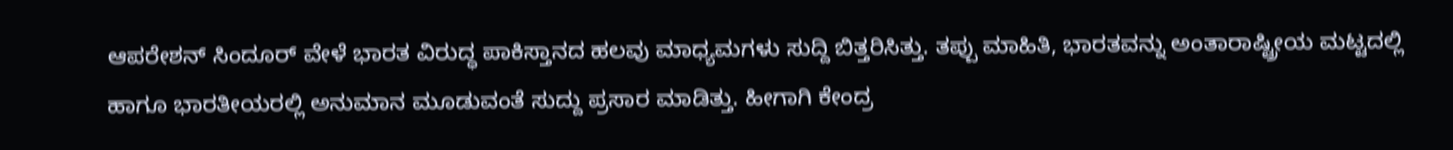ಆಪರೇಶನ್ ಸಿಂದೂರ್ ವೇಳೆ ಭಾರತ ವಿರುದ್ಧ ಪಾಕಿಸ್ತಾನದ ಹಲವು ಮಾಧ್ಯಮಗಳು ಸುದ್ದಿ ಬಿತ್ತರಿಸಿತ್ತು. ತಪ್ಪು ಮಾಹಿತಿ, ಭಾರತವನ್ನು ಅಂತಾರಾಷ್ಟ್ರೀಯ ಮಟ್ಟದಲ್ಲಿ ಹಾಗೂ ಭಾರತೀಯರಲ್ಲಿ ಅನುಮಾನ ಮೂಡುವಂತೆ ಸುದ್ದು ಪ್ರಸಾರ ಮಾಡಿತ್ತು. ಹೀಗಾಗಿ ಕೇಂದ್ರ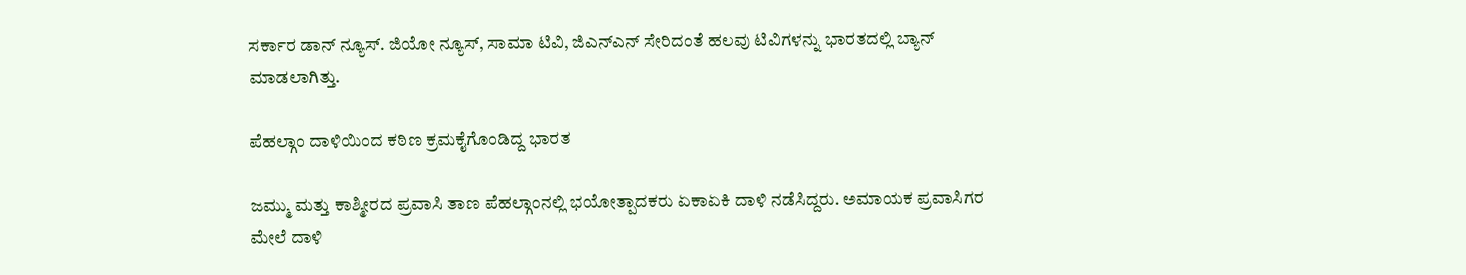ಸರ್ಕಾರ ಡಾನ್ ನ್ಯೂಸ್. ಜಿಯೋ ನ್ಯೂಸ್, ಸಾಮಾ ಟಿವಿ, ಜಿಎನ್ಎನ್ ಸೇರಿದಂತೆ ಹಲವು ಟಿವಿಗಳನ್ನು ಭಾರತದಲ್ಲಿ ಬ್ಯಾನ್ ಮಾಡಲಾಗಿತ್ತು.

ಪೆಹಲ್ಗಾಂ ದಾಳಿಯಿಂದ ಕಠಿಣ ಕ್ರಮಕೈಗೊಂಡಿದ್ದ ಭಾರತ

ಜಮ್ಮು ಮತ್ತು ಕಾಶ್ಮೀರದ ಪ್ರವಾಸಿ ತಾಣ ಪೆಹಲ್ಗಾಂನಲ್ಲಿ ಭಯೋತ್ಪಾದಕರು ಏಕಾಏಕಿ ದಾಳಿ ನಡೆಸಿದ್ದರು. ಅಮಾಯಕ ಪ್ರವಾಸಿಗರ ಮೇಲೆ ದಾಳಿ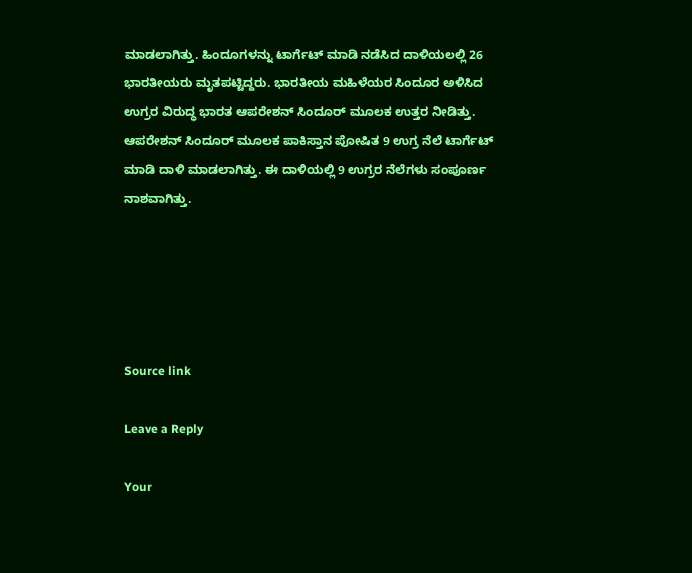ಮಾಡಲಾಗಿತ್ತು. ಹಿಂದೂಗಳನ್ನು ಟಾರ್ಗೆಟ್ ಮಾಡಿ ನಡೆಸಿದ ದಾಳಿಯಲಲ್ಲಿ 26 ಭಾರತೀಯರು ಮೃತಪಟ್ಟಿದ್ದರು. ಭಾರತೀಯ ಮಹಿಳೆಯರ ಸಿಂದೂರ ಅಳಿಸಿದ ಉಗ್ರರ ವಿರುದ್ಧ ಭಾರತ ಆಪರೇಶನ್ ಸಿಂದೂರ್ ಮೂಲಕ ಉತ್ತರ ನೀಡಿತ್ತು. ಆಪರೇಶನ್ ಸಿಂದೂರ್ ಮೂಲಕ ಪಾಕಿಸ್ತಾನ ಪೋಷಿತ 9 ಉಗ್ರ ನೆಲೆ ಟಾರ್ಗೆಟ್ ಮಾಡಿ ದಾಳಿ ಮಾಡಲಾಗಿತ್ತು. ಈ ದಾಳಿಯಲ್ಲಿ 9 ಉಗ್ರರ ನೆಲೆಗಳು ಸಂಪೂರ್ಣ ನಾಶವಾಗಿತ್ತು.





Source link

Leave a Reply

Your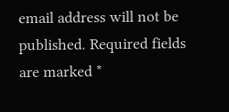email address will not be published. Required fields are marked *